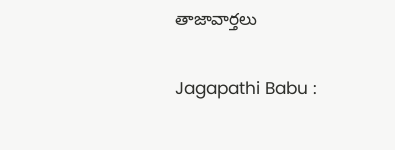తాజావార్తలు

Jagapathi Babu :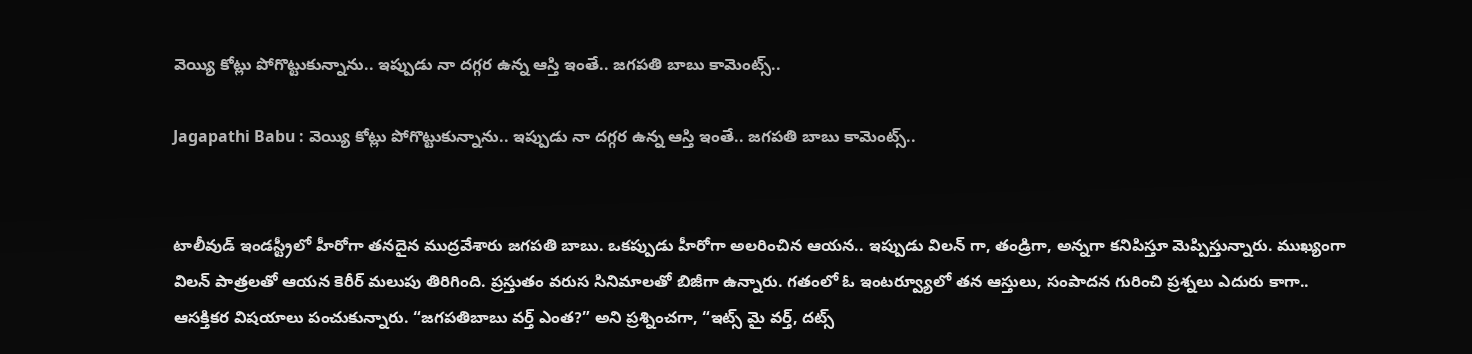వెయ్యి కోట్లు పోగొట్టుకున్నాను.. ఇప్పుడు నా దగ్గర ఉన్న ఆస్తి ఇంతే.. జగపతి బాబు కామెంట్స్..

Jagapathi Babu : వెయ్యి కోట్లు పోగొట్టుకున్నాను.. ఇప్పుడు నా దగ్గర ఉన్న ఆస్తి ఇంతే.. జగపతి బాబు కామెంట్స్..


టాలీవుడ్ ఇండస్ట్రీలో హీరోగా తనదైన ముద్రవేశారు జగపతి బాబు. ఒకప్పుడు హీరోగా అలరించిన ఆయన.. ఇప్పుడు విలన్ గా, తండ్రిగా, అన్నగా కనిపిస్తూ మెప్పిస్తున్నారు. ముఖ్యంగా విలన్ పాత్రలతో ఆయన కెరీర్ మలుపు తిరిగింది. ప్రస్తుతం వరుస సినిమాలతో బిజీగా ఉన్నారు. గతంలో ఓ ఇంటర్వ్యూలో తన ఆస్తులు, సంపాదన గురించి ప్రశ్నలు ఎదురు కాగా.. ఆసక్తికర విషయాలు పంచుకున్నారు. “జగపతిబాబు వర్త్ ఎంత?” అని ప్రశ్నించగా, “ఇట్స్ మై వర్త్, దట్స్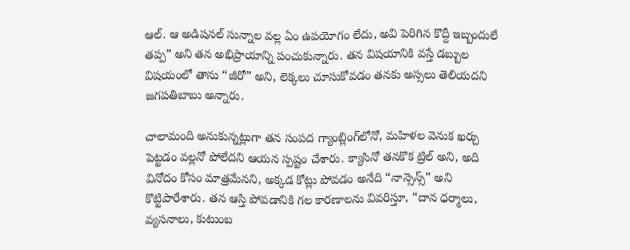ఆల్. ఆ అడిషనల్ సున్నాల వల్ల ఏం ఉపయోగం లేదు, అవి పెరిగిన కొద్దీ ఇబ్బందులే తప్ప” అని తన అభిప్రాయాన్ని పంచుకున్నారు. తన విషయానికి వస్తే డబ్బుల విషయంలో తాను “జీరో” అని, లెక్కలు చూసుకోవడం తనకు అస్సలు తెలియదని జగపతిబాబు అన్నారు.

చాలామంది అనుకున్నట్లుగా తన సంపద గ్యాంబ్లింగ్‌లోనో, మహిళల వెనుక ఖర్చు పెట్టడం వల్లనో పోలేదని ఆయన స్పష్టం చేశారు. క్యాసినో తనకొక ట్రిల్ అని, అది వినోదం కోసం మాత్రమేనని, అక్కడ కోట్లు పోవడం అనేది “నాన్సెన్స్” అని కొట్టిపారేశారు. తన ఆస్తి పోవడానికి గల కారణాలను వివరిస్తూ, “దాన ధర్మాలు, వ్యసనాలు, కుటుంబ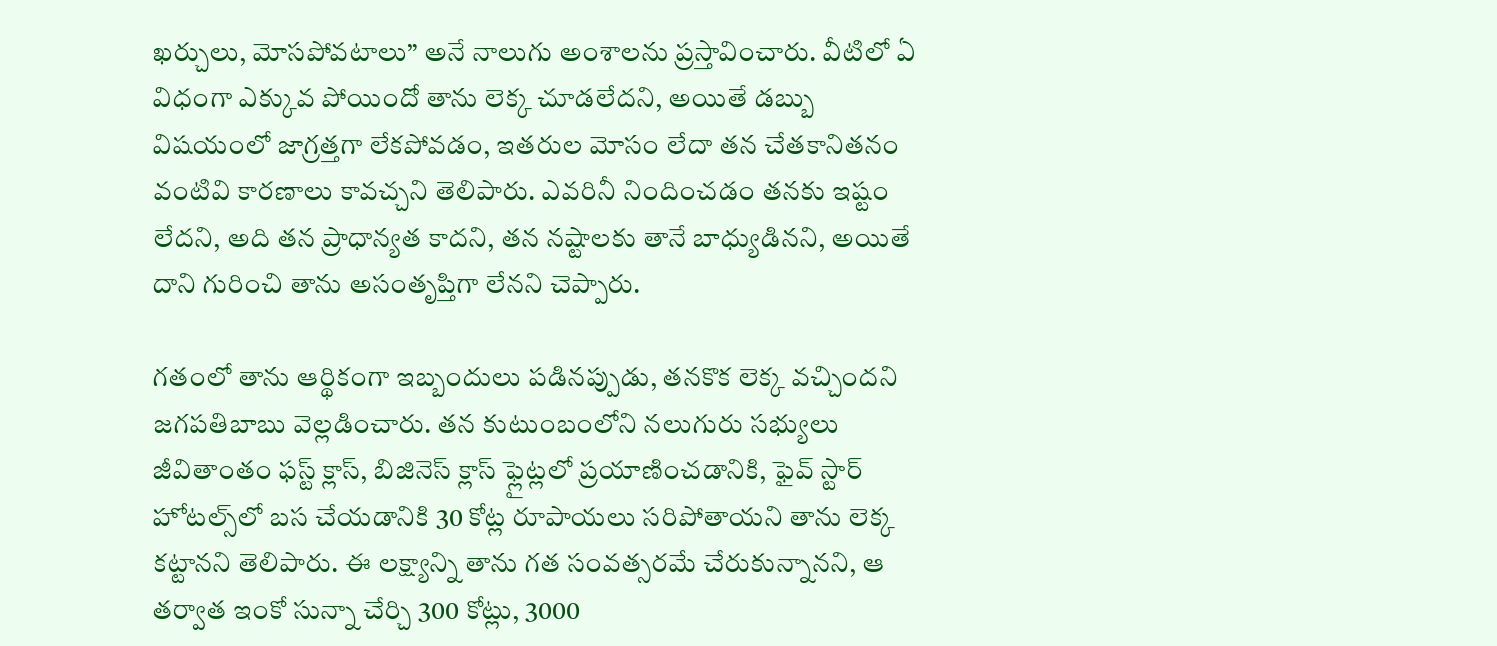ఖర్చులు, మోసపోవటాలు” అనే నాలుగు అంశాలను ప్రస్తావించారు. వీటిలో ఏ విధంగా ఎక్కువ పోయిందో తాను లెక్క చూడలేదని, అయితే డబ్బు విషయంలో జాగ్రత్తగా లేకపోవడం, ఇతరుల మోసం లేదా తన చేతకానితనం వంటివి కారణాలు కావచ్చని తెలిపారు. ఎవరినీ నిందించడం తనకు ఇష్టం లేదని, అది తన ప్రాధాన్యత కాదని, తన నష్టాలకు తానే బాధ్యుడినని, అయితే దాని గురించి తాను అసంతృప్తిగా లేనని చెప్పారు.

గతంలో తాను ఆర్థికంగా ఇబ్బందులు పడినప్పుడు, తనకొక లెక్క వచ్చిందని జగపతిబాబు వెల్లడించారు. తన కుటుంబంలోని నలుగురు సభ్యులు జీవితాంతం ఫస్ట్ క్లాస్, బిజినెస్ క్లాస్ ఫ్లైట్లలో ప్రయాణించడానికి, ఫైవ్ స్టార్ హోటల్స్‌లో బస చేయడానికి 30 కోట్ల రూపాయలు సరిపోతాయని తాను లెక్క కట్టానని తెలిపారు. ఈ లక్ష్యాన్ని తాను గత సంవత్సరమే చేరుకున్నానని, ఆ తర్వాత ఇంకో సున్నా చేర్చి 300 కోట్లు, 3000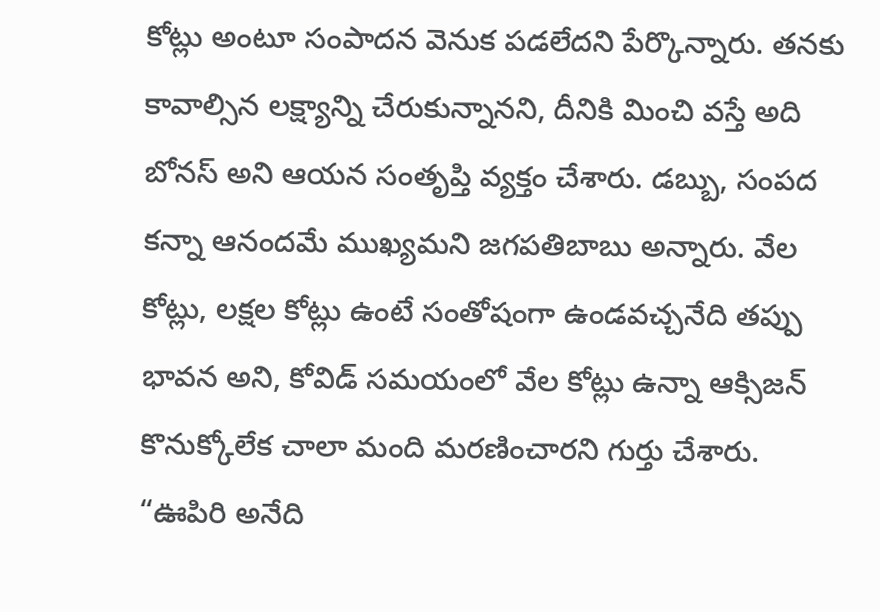కోట్లు అంటూ సంపాదన వెనుక పడలేదని పేర్కొన్నారు. తనకు కావాల్సిన లక్ష్యాన్ని చేరుకున్నానని, దీనికి మించి వస్తే అది బోనస్ అని ఆయన సంతృప్తి వ్యక్తం చేశారు. డబ్బు, సంపద కన్నా ఆనందమే ముఖ్యమని జగపతిబాబు అన్నారు. వేల కోట్లు, లక్షల కోట్లు ఉంటే సంతోషంగా ఉండవచ్చనేది తప్పు భావన అని, కోవిడ్ సమయంలో వేల కోట్లు ఉన్నా ఆక్సిజన్ కొనుక్కోలేక చాలా మంది మరణించారని గుర్తు చేశారు. “ఊపిరి అనేది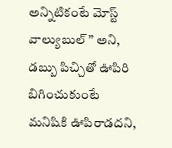అన్నిటికంటే మోస్ట్ వాల్యుబుల్” అని, డబ్బు పిచ్చితో ఊపిరి బిగించుకుంటే మనిషికి ఊపిరాడదని,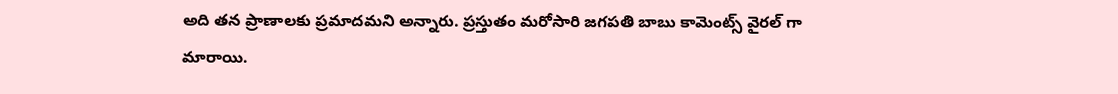అది తన ప్రాణాలకు ప్రమాదమని అన్నారు. ప్రస్తుతం మరోసారి జగపతి బాబు కామెంట్స్ వైరల్ గా మారాయి.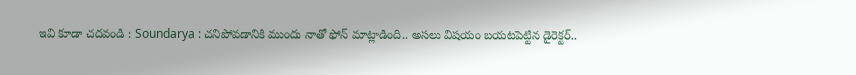ఇవి కూడా చదవండి : Soundarya : చనిపోవడానికి ముందు నాతో ఫోన్ మాట్లాడింది.. అసలు విషయం బయటపెట్టిన డైరెక్టర్..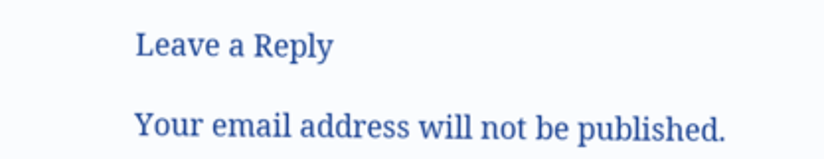Leave a Reply

Your email address will not be published.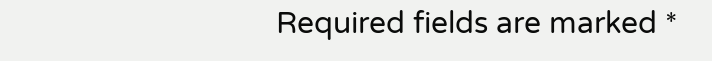Required fields are marked *